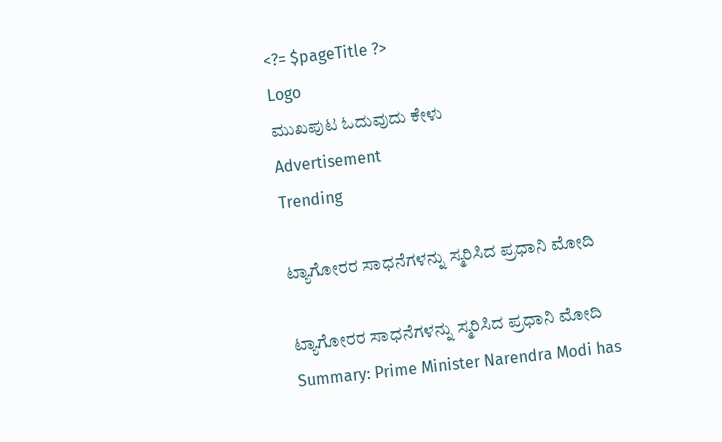<?= $pageTitle ?>
Logo
ಮುಖಪುಟ ಓದುವುದು ಕೇಳು
Advertisement
Trending

ಟ್ಯಾಗೋರರ ಸಾಧನೆಗಳನ್ನು ಸ್ಮರಿಸಿದ ಪ್ರಧಾನಿ ಮೋದಿ

ಟ್ಯಾಗೋರರ ಸಾಧನೆಗಳನ್ನು ಸ್ಮರಿಸಿದ ಪ್ರಧಾನಿ ಮೋದಿ
Summary: Prime Minister Narendra Modi has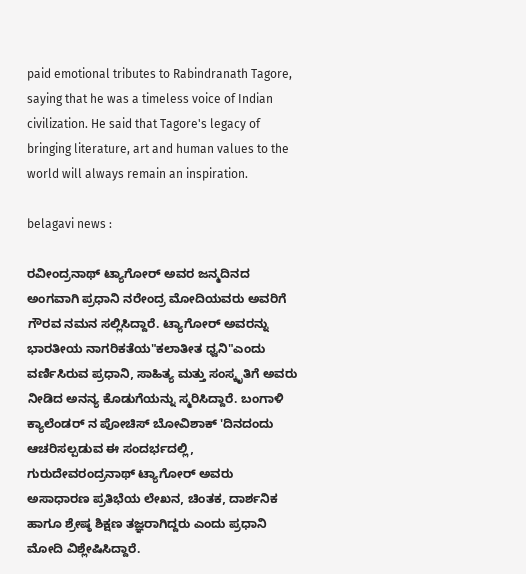paid emotional tributes to Rabindranath Tagore, saying that he was a timeless voice of Indian civilization. He said that Tagore's legacy of bringing literature, art and human values to the world will always remain an inspiration.

belagavi news :

ರವೀಂದ್ರನಾಥ್ ಟ್ಯಾಗೋರ್ ಅವರ ಜನ್ಮದಿನದ ಅಂಗವಾಗಿ ಪ್ರಧಾನಿ ನರೇಂದ್ರ ಮೋದಿಯವರು ಅವರಿಗೆ ಗೌರವ ನಮನ ಸಲ್ಲಿಸಿದ್ದಾರೆ. ಟ್ಯಾಗೋರ್ ಅವರನ್ನು ಭಾರತೀಯ ನಾಗರಿಕತೆಯ"ಕಲಾತೀತ ಧ್ವನಿ"ಎಂದು ವರ್ಣಿಸಿರುವ ಪ್ರಧಾನಿ, ಸಾಹಿತ್ಯ ಮತ್ತು ಸಂಸ್ಕೃತಿಗೆ ಅವರು ನೀಡಿದ ಅನನ್ಯ ಕೊಡುಗೆಯನ್ನು ಸ್ಮರಿಸಿದ್ದಾರೆ. ಬಂಗಾಳಿ ಕ್ಯಾಲೆಂಡರ್ ನ ಪೋಚಿಸ್ ಬೋವಿಶಾಕ್ 'ದಿನದಂದು ಆಚರಿಸಲ್ಪಡುವ ಈ ಸಂದರ್ಭದಲ್ಲಿ, ಗುರುದೇವರಂದ್ರನಾಥ್ ಟ್ಯಾಗೋರ್ ಅವರು ಅಸಾಧಾರಣ ಪ್ರತಿಭೆಯ ಲೇಖನ, ಚಿಂತಕ, ದಾರ್ಶನಿಕ ಹಾಗೂ ಶ್ರೇಷ್ಠ ಶಿಕ್ಷಣ ತಜ್ಞರಾಗಿದ್ದರು ಎಂದು ಪ್ರಧಾನಿ ಮೋದಿ ವಿಶ್ಲೇಷಿಸಿದ್ದಾರೆ.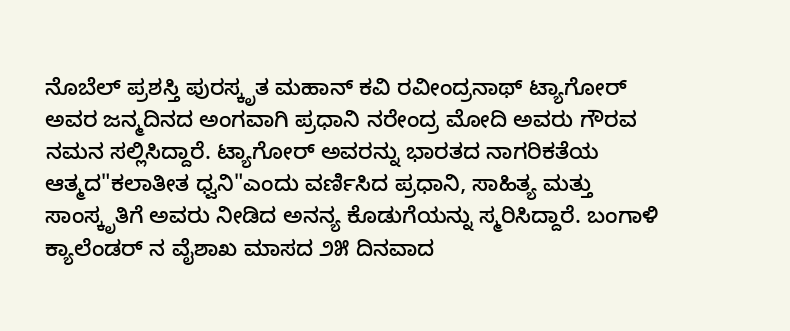ನೊಬೆಲ್ ಪ್ರಶಸ್ತಿ ಪುರಸ್ಕೃತ ಮಹಾನ್ ಕವಿ ರವೀಂದ್ರನಾಥ್ ಟ್ಯಾಗೋರ್ ಅವರ ಜನ್ಮದಿನದ ಅಂಗವಾಗಿ ಪ್ರಧಾನಿ ನರೇಂದ್ರ ಮೋದಿ ಅವರು ಗೌರವ ನಮನ ಸಲ್ಲಿಸಿದ್ದಾರೆ. ಟ್ಯಾಗೋರ್ ಅವರನ್ನು ಭಾರತದ ನಾಗರಿಕತೆಯ ಆತ್ಮದ"ಕಲಾತೀತ ಧ್ವನಿ"ಎಂದು ವರ್ಣಿಸಿದ ಪ್ರಧಾನಿ, ಸಾಹಿತ್ಯ ಮತ್ತು ಸಾಂಸ್ಕೃತಿಗೆ ಅವರು ನೀಡಿದ ಅನನ್ಯ ಕೊಡುಗೆಯನ್ನು ಸ್ಮರಿಸಿದ್ದಾರೆ. ಬಂಗಾಳಿ ಕ್ಯಾಲೆಂಡರ್ ನ ವೈಶಾಖ ಮಾಸದ ೨೫ ದಿನವಾದ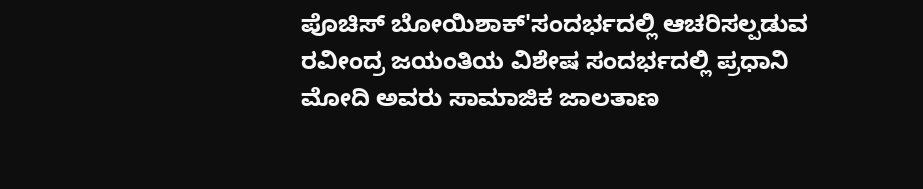ಪೊಚಿಸ್ ಬೋಯಿಶಾಕ್'ಸಂದರ್ಭದಲ್ಲಿ ಆಚರಿಸಲ್ಪಡುವ ರವೀಂದ್ರ ಜಯಂತಿಯ ವಿಶೇಷ ಸಂದರ್ಭದಲ್ಲಿ ಪ್ರಧಾನಿ ಮೋದಿ ಅವರು ಸಾಮಾಜಿಕ ಜಾಲತಾಣ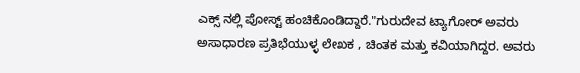ಎಕ್ಸ್ ನಲ್ಲಿ ಪೋಸ್ಟ್ ಹಂಚಿಕೊಂಡಿದ್ದಾರೆ."ಗುರುದೇವ ಟ್ಯಾಗೋರ್ ಅವರು ಅಸಾಧಾರಣ ಪ್ರತಿಭೆಯುಳ್ಳ ಲೇಖಕ , ಚಿಂತಕ ಮತ್ತು ಕವಿಯಾಗಿದ್ದರ. ಅವರು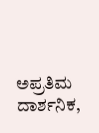ಅಪ್ರತಿಮ ದಾರ್ಶನಿಕ,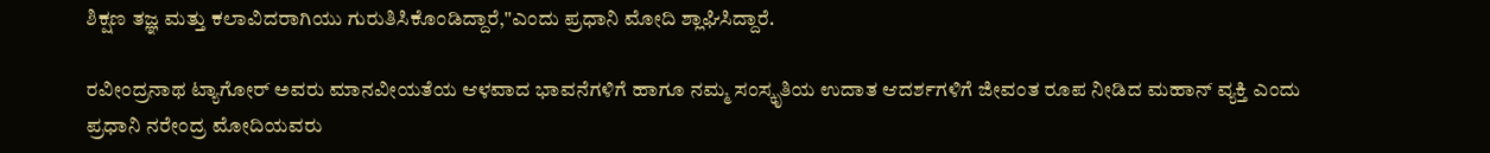ಶಿಕ್ಷಣ ತಜ್ಞ ಮತ್ತು ಕಲಾವಿದರಾಗಿಯು ಗುರುತಿಸಿಕೊಂಡಿದ್ದಾರೆ,"ಎಂದು ಪ್ರಧಾನಿ ಮೋದಿ ಶ್ಲಾಘಿಸಿದ್ದಾರೆ.

ರವೀಂದ್ರನಾಥ ಟ್ಯಾಗೋರ್ ಅವರು ಮಾನವೀಯತೆಯ ಆಳವಾದ ಭಾವನೆಗಳಿಗೆ ಹಾಗೂ ನಮ್ಮ ಸಂಸ್ಕೃತಿಯ ಉದಾತ ಆದರ್ಶಗಳಿಗೆ ಜೀವಂತ ರೂಪ ನೀಡಿದ ಮಹಾನ್ ವ್ಯಕ್ತಿ ಎಂದು ಪ್ರಧಾನಿ ನರೇಂದ್ರ ಮೋದಿಯವರು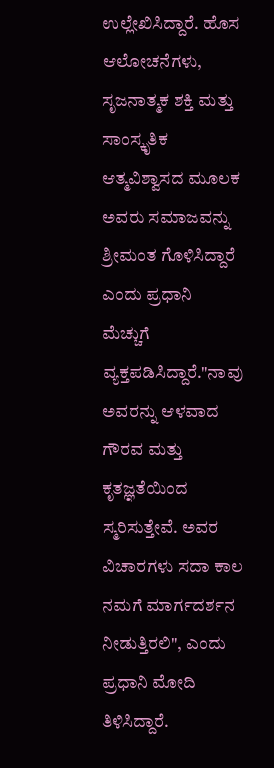ಉಲ್ಲೇಖಿಸಿದ್ದಾರೆ. ಹೊಸ ಆಲೋಚನೆಗಳು, ಸೃಜನಾತ್ಮಕ ಶಕ್ತಿ ಮತ್ತು ಸಾಂಸ್ಕೃತಿಕ ಆತ್ಮವಿಶ್ವಾಸದ ಮೂಲಕ ಅವರು ಸಮಾಜವನ್ನು ಶ್ರೀಮಂತ ಗೊಳಿಸಿದ್ದಾರೆ ಎಂದು ಪ್ರಧಾನಿ ಮೆಚ್ಚುಗೆ ವ್ಯಕ್ತಪಡಿಸಿದ್ದಾರೆ."ನಾವು ಅವರನ್ನು ಆಳವಾದ ಗೌರವ ಮತ್ತು ಕೃತಜ್ಞತೆಯಿಂದ ಸ್ಮರಿಸುತ್ತೇವೆ. ಅವರ ವಿಚಾರಗಳು ಸದಾ ಕಾಲ ನಮಗೆ ಮಾರ್ಗದರ್ಶನ ನೀಡುತ್ತಿರಲಿ", ಎಂದು ಪ್ರಧಾನಿ ಮೋದಿ ತಿಳಿಸಿದ್ದಾರೆ.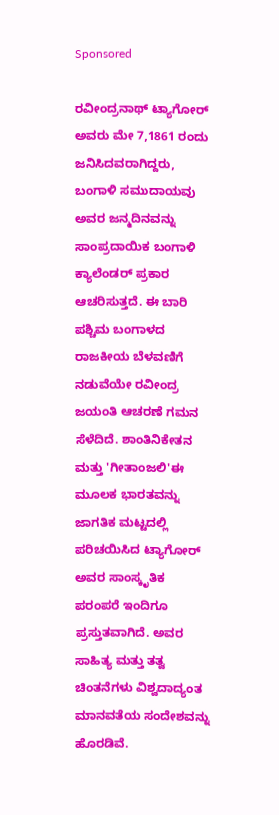Sponsored

ರವೀಂದ್ರನಾಥ್ ಟ್ಯಾಗೋರ್ ಅವರು ಮೇ 7,1861 ರಂದು ಜನಿಸಿದವರಾಗಿದ್ದರು, ಬಂಗಾಳಿ ಸಮುದಾಯವು ಅವರ ಜನ್ಮದಿನವನ್ನು ಸಾಂಪ್ರದಾಯಿಕ ಬಂಗಾಳಿ ಕ್ಯಾಲೆಂಡರ್ ಪ್ರಕಾರ ಆಚರಿಸುತ್ತದೆ. ಈ ಬಾರಿ ಪಶ್ಚಿಮ ಬಂಗಾಳದ ರಾಜಕೀಯ ಬೆಳವಣಿಗೆ ನಡುವೆಯೇ ರವೀಂದ್ರ ಜಯಂತಿ ಆಚರಣೆ ಗಮನ ಸೆಳೆದಿದೆ. ಶಾಂತಿನಿಕೇತನ ಮತ್ತು 'ಗೀತಾಂಜಲಿ'ಈ ಮೂಲಕ ಭಾರತವನ್ನು ಜಾಗತಿಕ ಮಟ್ಟದಲ್ಲಿ ಪರಿಚಯಿಸಿದ ಟ್ಯಾಗೋರ್ ಅವರ ಸಾಂಸ್ಕೃತಿಕ ಪರಂಪರೆ ಇಂದಿಗೂ ಪ್ರಸ್ತುತವಾಗಿದೆ. ಅವರ ಸಾಹಿತ್ಯ ಮತ್ತು ತತ್ವ ಚಿಂತನೆಗಳು ವಿಶ್ವದಾದ್ಯಂತ ಮಾನವತೆಯ ಸಂದೇಶವನ್ನು ಹೊರಡಿವೆ.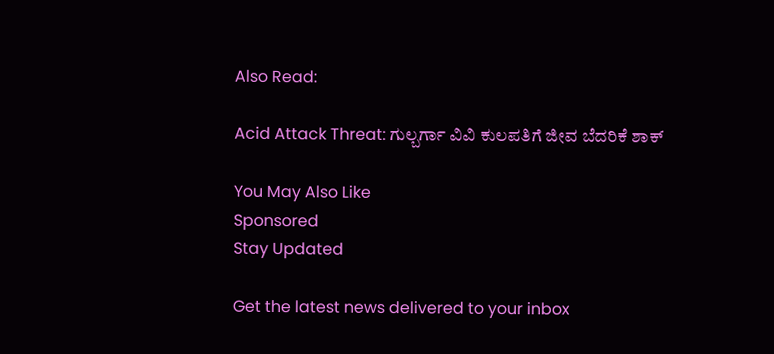Also Read:

Acid Attack Threat: ಗುಲ್ಬರ್ಗಾ ವಿವಿ ಕುಲಪತಿಗೆ ಜೀವ ಬೆದರಿಕೆ ಶಾಕ್

You May Also Like
Sponsored
Stay Updated

Get the latest news delivered to your inbox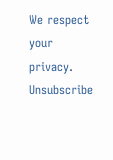We respect your privacy. Unsubscribe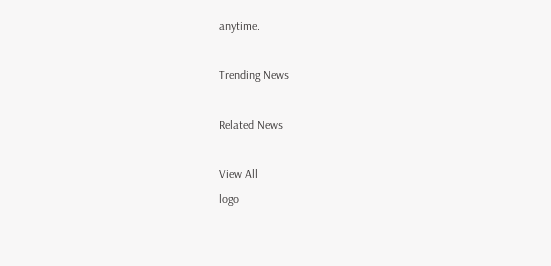anytime.

Trending News

Related News

View All
logo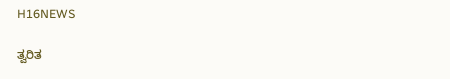H16NEWS

ತ್ವರಿತ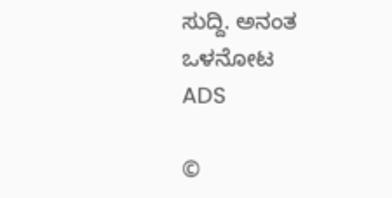ಸುದ್ದಿ. ಅನಂತ ಒಳನೋಟ
ADS

©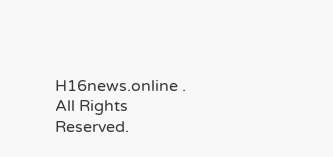H16news.online . All Rights Reserved.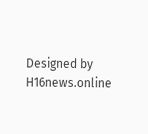Designed by H16news.online